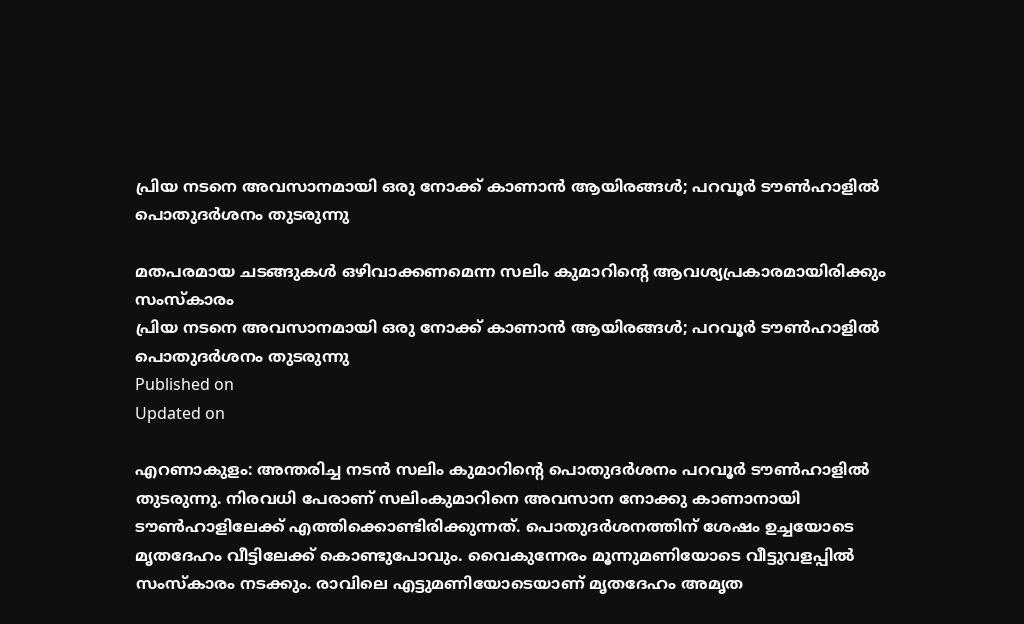പ്രിയ നടനെ അവസാനമായി ഒരു നോക്ക് കാണാൻ ആയിരങ്ങൾ; പറവൂർ ടൗൺഹാളിൽ പൊതുദർശനം തുടരുന്നു

മതപരമായ ചടങ്ങുകൾ ഒഴിവാക്കണമെന്ന സലിം കുമാറിൻ്റെ ആവശ്യപ്രകാരമായിരിക്കും സംസ്കാരം
പ്രിയ നടനെ അവസാനമായി ഒരു നോക്ക് കാണാൻ ആയിരങ്ങൾ; പറവൂർ ടൗൺഹാളിൽ പൊതുദർശനം തുടരുന്നു
Published on
Updated on

എറണാകുളം: അന്തരിച്ച നടൻ സലിം കുമാറിൻ്റെ പൊതുദർശനം പറവൂർ ടൗൺഹാളിൽ തുടരുന്നു. നിരവധി പേരാണ് സലിംകുമാറിനെ അവസാന നോക്കു കാണാനായി ടൗൺഹാളിലേക്ക് എത്തിക്കൊണ്ടിരിക്കുന്നത്. പൊതുദർശനത്തിന് ശേഷം ഉച്ചയോടെ മൃതദേഹം വീട്ടിലേക്ക് കൊണ്ടുപോവും. വൈകുന്നേരം മൂന്നുമണിയോടെ വീട്ടുവളപ്പിൽ സംസ്കാരം നടക്കും. രാവിലെ എട്ടുമണിയോടെയാണ് മൃതദേഹം അമൃത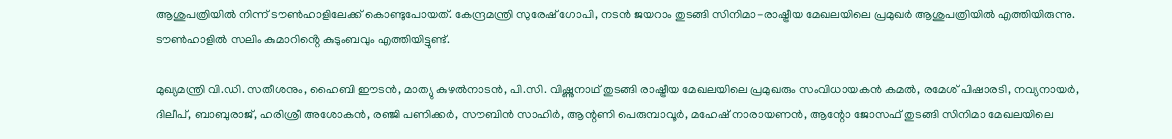ആശുപത്രിയിൽ നിന്ന് ടൗൺഹാളിലേക്ക് കൊണ്ടുപോയത്. കേന്ദ്രമന്ത്രി സുരേഷ് ഗോപി, നടൻ ജയറാം തുടങ്ങി സിനിമാ-രാഷ്ട്രീയ മേഖലയിലെ പ്രമുഖർ ആശുപത്രിയിൽ എത്തിയിരുന്നു. ടൗൺഹാളിൽ സലിം കുമാറിൻ്റെ കുടുംബവും എത്തിയിട്ടുണ്ട്.

മുഖ്യമന്ത്രി വി.ഡി. സതീശനും, ഹൈബി ഈടൻ, മാത്യു കുഴൽനാടൻ, പി.സി. വിഷ്ണുനാഥ് തുടങ്ങി രാഷ്ട്രീയ മേഖലയിലെ പ്രമുഖരും സംവിധായകൻ കമൽ, രമേശ് പിഷാരടി, നവ്യനായർ, ദിലീപ്, ബാബുരാജ്, ഹരിശ്രീ അശോകൻ, രഞ്ജി പണിക്കർ, സൗബിൻ സാഹിർ, ആന്റണി പെരുമ്പാവൂർ, മഹേഷ്‌ നാരായണൻ, ആന്റോ ജോസഫ് തുടങ്ങി സിനിമാ മേഖലയിലെ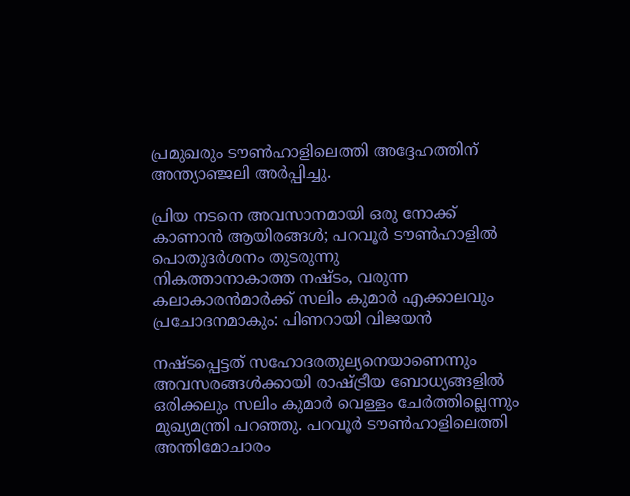പ്രമുഖരും ടൗൺഹാളിലെത്തി അദ്ദേഹത്തിന് അന്ത്യാഞ്ജലി അർപ്പിച്ചു.

പ്രിയ നടനെ അവസാനമായി ഒരു നോക്ക് കാണാൻ ആയിരങ്ങൾ; പറവൂർ ടൗൺഹാളിൽ പൊതുദർശനം തുടരുന്നു
നികത്താനാകാത്ത നഷ്‌‍‍‌‌ടം, വരുന്ന കലാകാരൻമാർക്ക് സലിം കുമാർ എക്കാലവും പ്രചോദനമാകും: പിണറായി വിജയൻ

നഷ്ടപ്പെട്ടത് സഹോദരതുല്യനെയാണെന്നും അവസരങ്ങൾക്കായി രാഷ്ട്രീയ ബോധ്യങ്ങളിൽ ഒരിക്കലും സലിം കുമാർ വെള്ളം ചേർത്തില്ലെന്നും മുഖ്യമന്ത്രി പറഞ്ഞു. പറവൂർ ടൗൺഹാളിലെത്തി അന്തിമോചാരം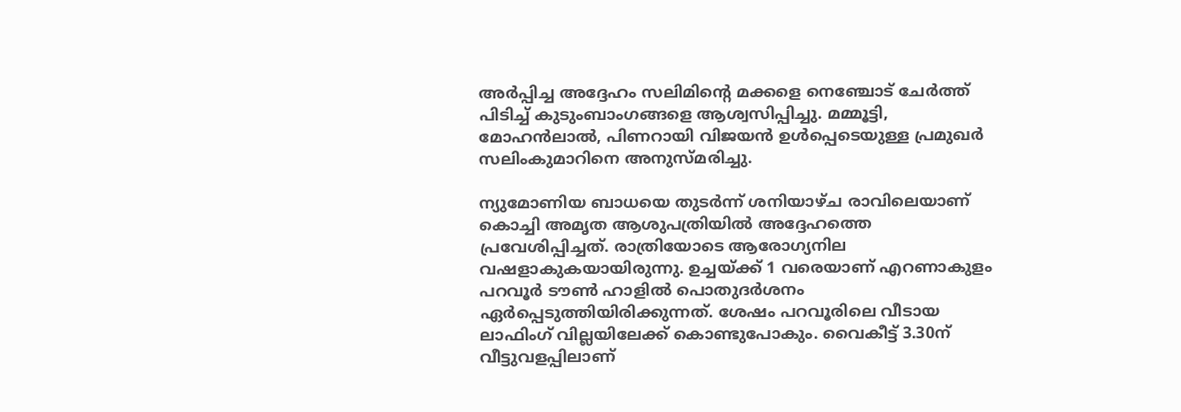അർപ്പിച്ച അദ്ദേഹം സലിമിന്റെ മക്കളെ നെഞ്ചോട് ചേർത്ത് പിടിച്ച് കുടുംബാംഗങ്ങളെ ആശ്വസിപ്പിച്ചു. മമ്മൂട്ടി, മോഹൻലാൽ, പിണറായി വിജയൻ ഉൾപ്പെടെയുള്ള പ്രമുഖർ സലിംകുമാറിനെ അനുസ്മരിച്ചു.

ന്യുമോണിയ ബാധയെ തുടർന്ന് ശനിയാഴ്ച രാവിലെയാണ് കൊച്ചി അമൃത ആശുപത്രിയിൽ അദ്ദേഹത്തെ പ്രവേശിപ്പിച്ചത്. രാത്രിയോടെ ആരോഗ്യനില വഷളാകുകയായിരുന്നു. ഉച്ചയ്ക്ക് 1 വരെയാണ് എറണാകുളം പറവൂർ ടൗൺ ഹാളിൽ പൊതുദർശനം ഏർപ്പെടുത്തിയിരിക്കുന്നത്. ശേഷം പറവൂരിലെ വീടായ ലാഫിംഗ് വില്ലയിലേക്ക് കൊണ്ടുപോകും. വൈകീട്ട് 3.30ന് വീട്ടുവളപ്പിലാണ്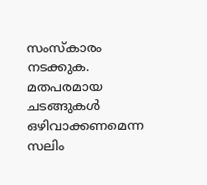സംസ്കാരം നടക്കുക. മതപരമായ ചടങ്ങുകൾ ഒഴിവാക്കണമെന്ന സലിം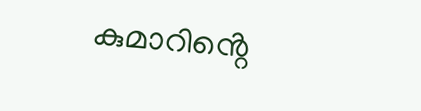കുമാറിൻ്റെ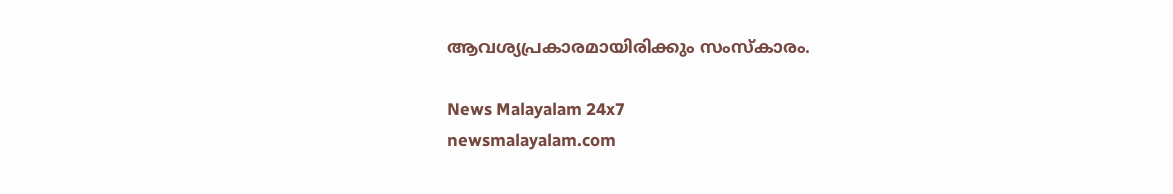ആവശ്യപ്രകാരമായിരിക്കും സംസ്കാരം.

News Malayalam 24x7
newsmalayalam.com